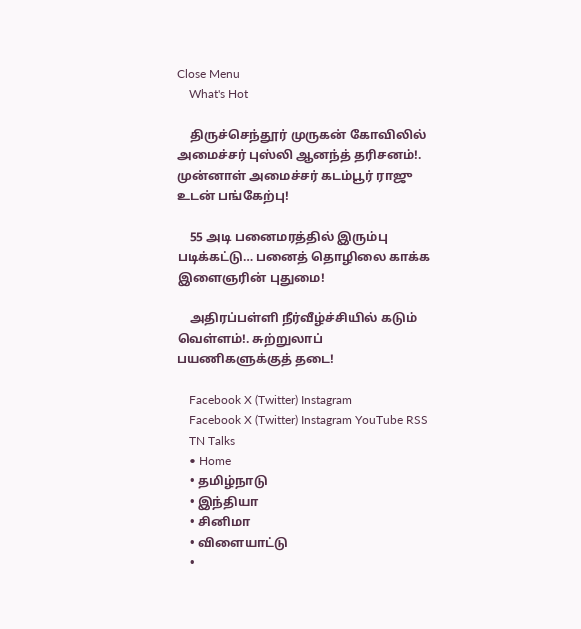Close Menu
    What's Hot

    திருச்செந்தூர் முருகன் கோவிலில் அமைச்சர் புஸ்லி ஆனந்த் தரிசனம்!. முன்னாள் அமைச்சர் கடம்பூர் ராஜு உடன் பங்கேற்பு!

    55 அடி பனைமரத்தில் இரும்பு படிக்கட்டு… பனைத் தொழிலை காக்க இளைஞரின் புதுமை!

    அதிரப்பள்ளி நீர்வீழ்ச்சியில் கடும் வெள்ளம்!. சுற்றுலாப் பயணிகளுக்குத் தடை!

    Facebook X (Twitter) Instagram
    Facebook X (Twitter) Instagram YouTube RSS
    TN Talks
    • Home
    • தமிழ்நாடு
    • இந்தியா
    • சினிமா
    • விளையாட்டு
    •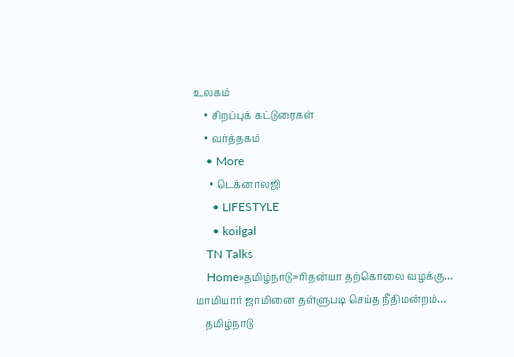உலகம்
    • சிறப்புக் கட்டுரைகள்
    • வர்த்தகம்
    • More
      • டெக்னாலஜி
      • LIFESTYLE
      • koilgal
    TN Talks
    Home»தமிழ்நாடு»ரிதன்யா தற்கொலை வழக்கு… மாமியார் ஜாமினை தள்ளுபடி செய்த நீதிமன்றம்…
    தமிழ்நாடு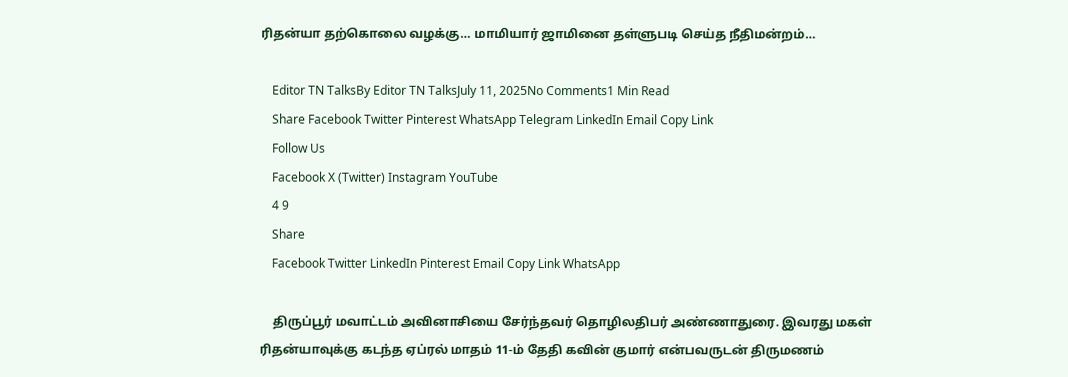ரிதன்யா தற்கொலை வழக்கு… மாமியார் ஜாமினை தள்ளுபடி செய்த நீதிமன்றம்…

    Editor TN TalksBy Editor TN TalksJuly 11, 2025No Comments1 Min Read
    Share Facebook Twitter Pinterest WhatsApp Telegram LinkedIn Email Copy Link
    Follow Us
    Facebook X (Twitter) Instagram YouTube
    4 9
    Share
    Facebook Twitter LinkedIn Pinterest Email Copy Link WhatsApp

    திருப்பூர் மவாட்டம் அவினாசியை சேர்ந்தவர் தொழிலதிபர் அண்ணாதுரை. இவரது மகள் ரிதன்யாவுக்கு கடந்த ஏப்ரல் மாதம் 11-ம் தேதி கவின் குமார் என்பவருடன் திருமணம்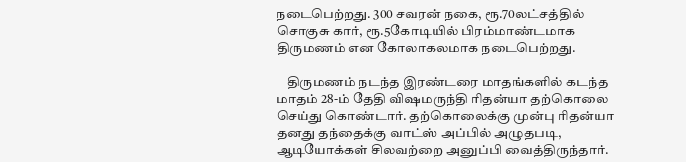நடைபெற்றது. 300 சவரன் நகை, ரூ.70லட்சத்தில் சொகுசு கார், ரூ.5கோடியில் பிரம்மாண்டமாக திருமணம் என கோலாகலமாக நடைபெற்றது.

    திருமணம் நடந்த இரண்டரை மாதங்களில் கடந்த மாதம் 28-ம் தேதி விஷமருந்தி ரிதன்யா தற்கொலை செய்து கொண்டார். தற்கொலைக்கு முன்பு ரிதன்யா தனது தந்தைக்கு வாட்ஸ் அப்பில் அழுதபடி, ஆடியோக்கள் சிலவற்றை அனுப்பி வைத்திருந்தார்.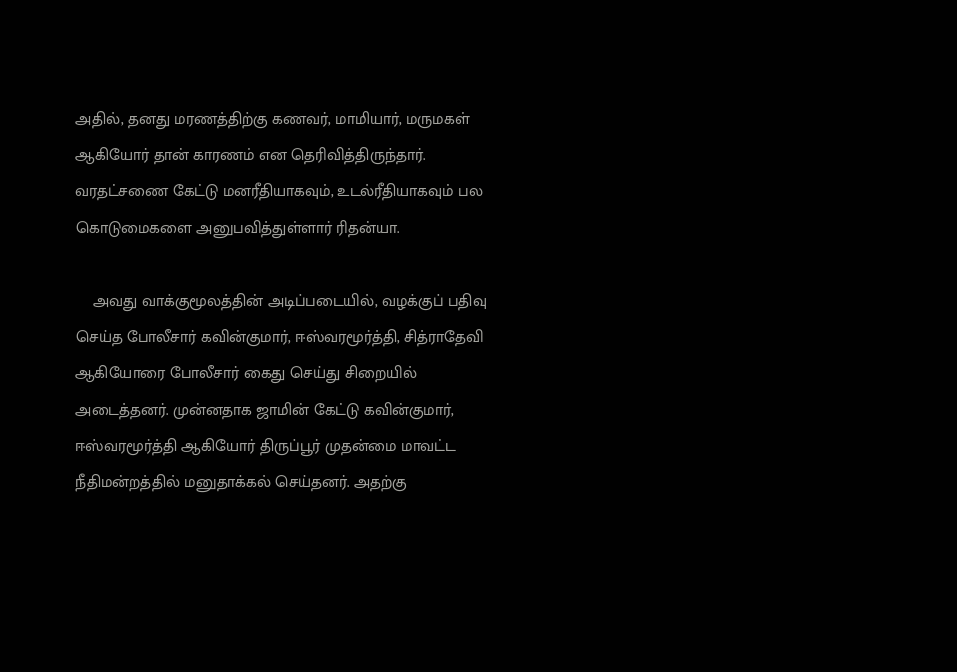அதில், தனது மரணத்திற்கு கணவர், மாமியார், மருமகள் ஆகியோர் தான் காரணம் என தெரிவித்திருந்தார். வரதட்சணை கேட்டு மனரீதியாகவும், உடல்ரீதியாகவும் பல கொடுமைகளை அனுபவித்துள்ளார் ரிதன்யா.

    அவது வாக்குமூலத்தின் அடிப்படையில், வழக்குப் பதிவு செய்த போலீசார் கவின்குமார், ஈஸ்வரமூர்த்தி, சித்ராதேவி ஆகியோரை போலீசார் கைது செய்து சிறையில் அடைத்தனர். முன்னதாக ஜாமின் கேட்டு கவின்குமார், ஈஸ்வரமூர்த்தி ஆகியோர் திருப்பூர் முதன்மை மாவட்ட நீதிமன்றத்தில் மனுதாக்கல் செய்தனர். அதற்கு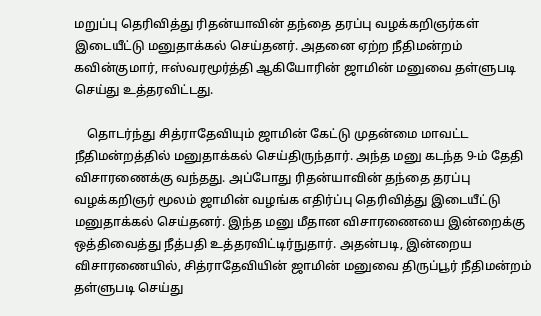மறுப்பு தெரிவித்து ரிதன்யாவின் தந்தை தரப்பு வழக்கறிஞர்கள் இடையீட்டு மனுதாக்கல் செய்தனர். அதனை ஏற்ற நீதிமன்றம் கவின்குமார், ஈஸ்வரமூர்த்தி ஆகியோரின் ஜாமின் மனுவை தள்ளுபடி செய்து உத்தரவிட்டது.

    தொடர்ந்து சித்ராதேவியும் ஜாமின் கேட்டு முதன்மை மாவட்ட நீதிமன்றத்தில் மனுதாக்கல் செய்திருந்தார். அந்த மனு கடந்த 9-ம் தேதி விசாரணைக்கு வந்தது. அப்போது ரிதன்யாவின் தந்தை தரப்பு வழக்கறிஞர் மூலம் ஜாமின் வழங்க எதிர்ப்பு தெரிவித்து இடையீட்டு மனுதாக்கல் செய்தனர். இந்த மனு மீதான விசாரணையை இன்றைக்கு ஒத்திவைத்து நீத்பதி உத்தரவிட்டிர்நுதார். அதன்படி, இன்றைய விசாரணையில், சித்ராதேவியின் ஜாமின் மனுவை திருப்பூர் நீதிமன்றம் தள்ளுபடி செய்து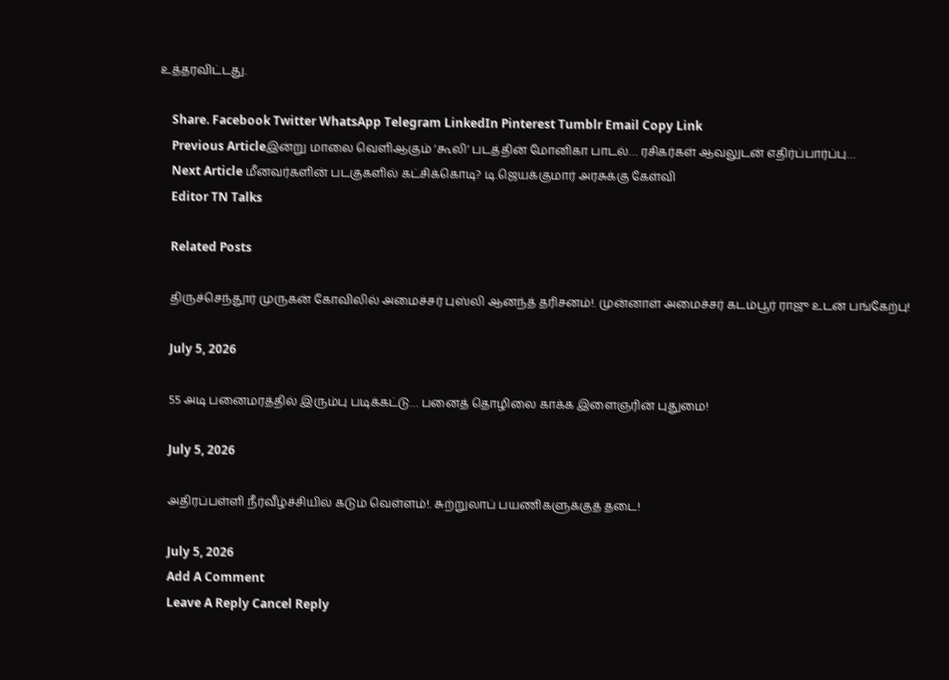உத்தரவிட்டது.

    Share. Facebook Twitter WhatsApp Telegram LinkedIn Pinterest Tumblr Email Copy Link
    Previous Articleஇன்று மாலை வெளிஆகும் ’கூலி’ படத்தின் மோனிகா பாடல்… ரசிகர்கள் ஆவலுடன் எதிர்ப்பார்ப்பு…
    Next Article மீனவர்களின் படகுகளில் கட்சிக்கொடி? டி.ஜெயக்குமார் அரசுக்கு கேள்வி
    Editor TN Talks

    Related Posts

    திருச்செந்தூர் முருகன் கோவிலில் அமைச்சர் புஸ்லி ஆனந்த் தரிசனம்!. முன்னாள் அமைச்சர் கடம்பூர் ராஜு உடன் பங்கேற்பு!

    July 5, 2026

    55 அடி பனைமரத்தில் இரும்பு படிக்கட்டு… பனைத் தொழிலை காக்க இளைஞரின் புதுமை!

    July 5, 2026

    அதிரப்பள்ளி நீர்வீழ்ச்சியில் கடும் வெள்ளம்!. சுற்றுலாப் பயணிகளுக்குத் தடை!

    July 5, 2026
    Add A Comment
    Leave A Reply Cancel Reply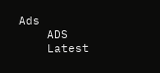Ads
    ADS
    Latest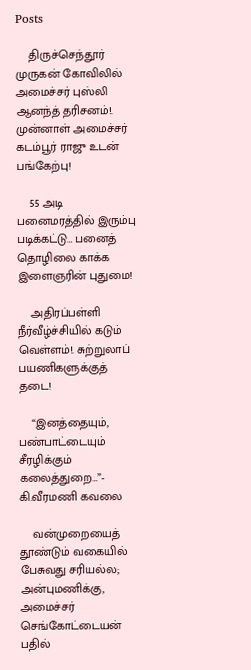Posts

    திருச்செந்தூர் முருகன் கோவிலில் அமைச்சர் புஸ்லி ஆனந்த் தரிசனம்!. முன்னாள் அமைச்சர் கடம்பூர் ராஜு உடன் பங்கேற்பு!

    55 அடி பனைமரத்தில் இரும்பு படிக்கட்டு… பனைத் தொழிலை காக்க இளைஞரின் புதுமை!

    அதிரப்பள்ளி நீர்வீழ்ச்சியில் கடும் வெள்ளம்!. சுற்றுலாப் பயணிகளுக்குத் தடை!

    “இனத்தையும், பண்பாட்டையும் சீரழிக்கும் கலைத்துறை…”- கி.வீரமணி கவலை

    வன்முறையைத் தூண்டும் வகையில் பேசுவது சரியல்ல;  அன்புமணிக்கு, அமைச்சர் செங்கோட்டையன் பதில்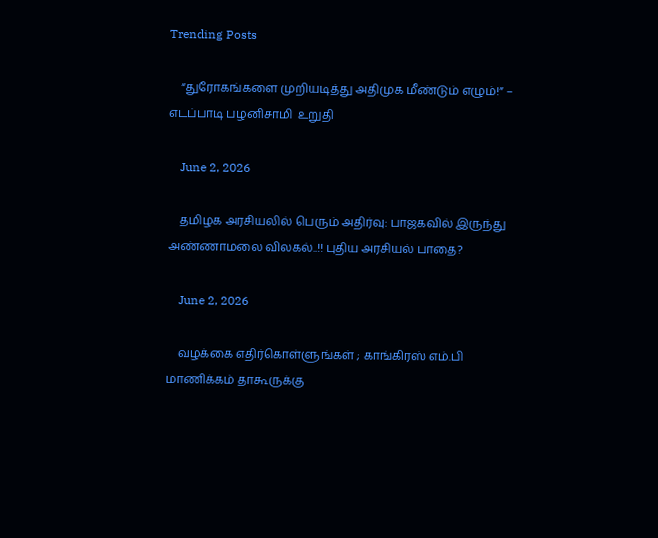Trending Posts

    “துரோகங்களை முறியடித்து அதிமுக மீண்டும் எழும்!” – எடப்பாடி பழனிசாமி  உறுதி

    June 2, 2026

    தமிழக அரசியலில் பெரும் அதிர்வு: பாஜகவில் இருந்து அண்ணாமலை விலகல்..!! புதிய அரசியல் பாதை?

    June 2, 2026

    வழக்கை எதிர்கொள்ளுங்கள் ; காங்கிரஸ் எம்.பி மாணிக்கம் தாகூருக்கு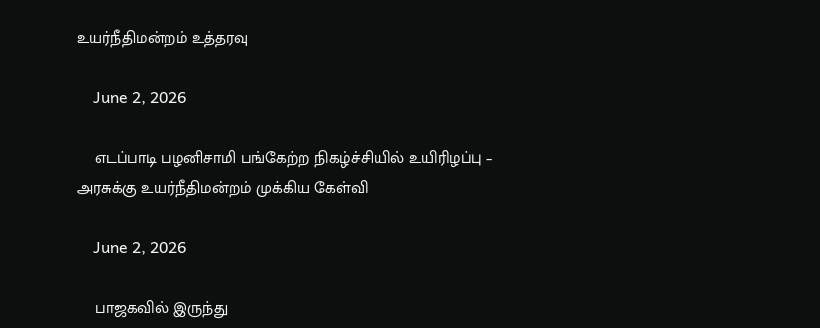உயர்நீதிமன்றம் உத்தரவு

    June 2, 2026

    எடப்பாடி பழனிசாமி பங்கேற்ற நிகழ்ச்சியில் உயிரிழப்பு – அரசுக்கு உயர்நீதிமன்றம் முக்கிய கேள்வி

    June 2, 2026

    பாஜகவில் இருந்து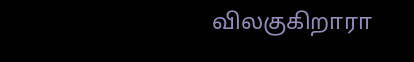விலகுகிறாரா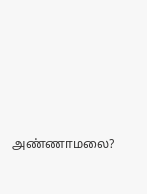அண்ணாமலை?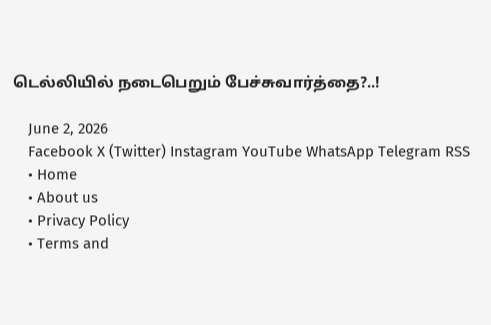டெல்லியில் நடைபெறும் பேச்சுவார்த்தை?..!

    June 2, 2026
    Facebook X (Twitter) Instagram YouTube WhatsApp Telegram RSS
    • Home
    • About us
    • Privacy Policy
    • Terms and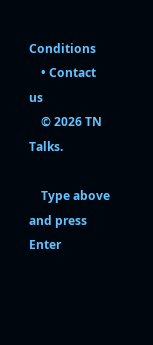Conditions
    • Contact us
    © 2026 TN Talks.

    Type above and press Enter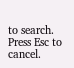to search. Press Esc to cancel.